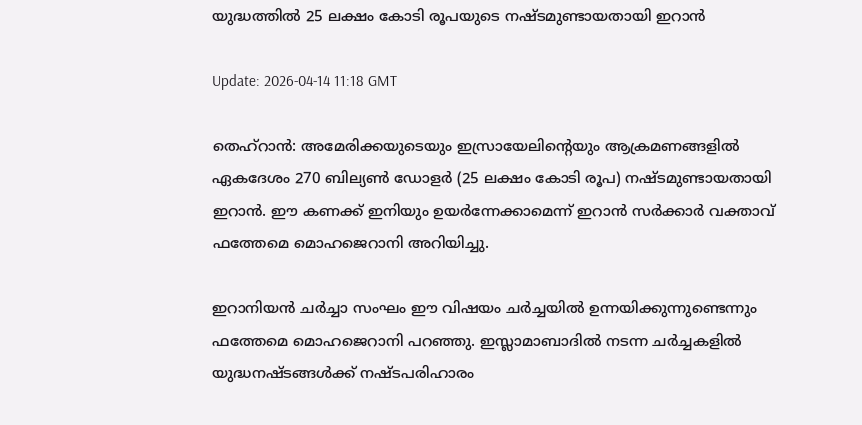യുദ്ധത്തില്‍ 25 ലക്ഷം കോടി രൂപയുടെ നഷ്ടമുണ്ടായതായി ഇറാന്‍

Update: 2026-04-14 11:18 GMT

തെഹ്‌റാന്‍: അമേരിക്കയുടെയും ഇസ്രായേലിന്റെയും ആക്രമണങ്ങളില്‍ ഏകദേശം 270 ബില്യണ്‍ ഡോളര്‍ (25 ലക്ഷം കോടി രൂപ) നഷ്ടമുണ്ടായതായി ഇറാന്‍. ഈ കണക്ക് ഇനിയും ഉയര്‍ന്നേക്കാമെന്ന് ഇറാന്‍ സര്‍ക്കാര്‍ വക്താവ് ഫത്തേമെ മൊഹജെറാനി അറിയിച്ചു.

ഇറാനിയന്‍ ചര്‍ച്ചാ സംഘം ഈ വിഷയം ചര്‍ച്ചയില്‍ ഉന്നയിക്കുന്നുണ്ടെന്നും ഫത്തേമെ മൊഹജെറാനി പറഞ്ഞു. ഇസ്ലാമാബാദില്‍ നടന്ന ചര്‍ച്ചകളില്‍ യുദ്ധനഷ്ടങ്ങള്‍ക്ക് നഷ്ടപരിഹാരം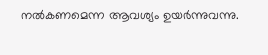നല്‍കണമെന്ന ആവശ്യം ഉയര്‍ന്നുവന്നു.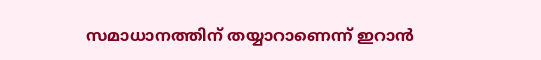സമാധാനത്തിന് തയ്യാറാണെന്ന് ഇറാന്‍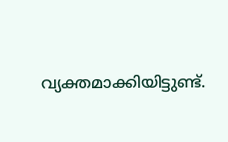വ്യക്തമാക്കിയിട്ടുണ്ട്.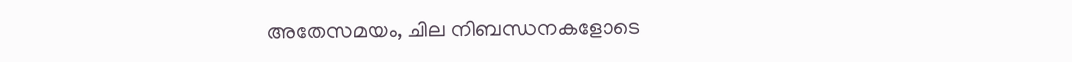അതേസമയം, ചില നിബന്ധനകളോടെ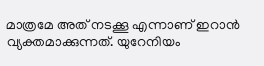മാത്രമേ അത് നടക്കൂ എന്നാണ് ഇറാന്‍ വ്യക്തമാക്കുന്നത്. യുറേനിയം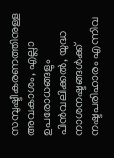സമ്പുഷ്ടീകരണത്തിനുള്ള അവകാശം, എല്ലാ ഉപരോധങ്ങളും പിന്‍വലിക്കല്‍, യുദ്ധ നാശനഷ്ടങ്ങള്‍ക്ക് നഷ്ടപരിഹാരം എന്നിവ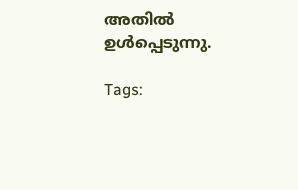അതില്‍ ഉള്‍പ്പെടുന്നു.

Tags: